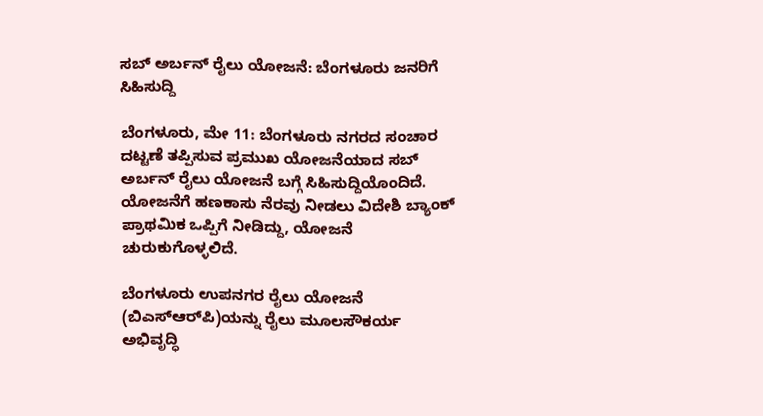ಸಬ್ ಅರ್ಬನ್ ರೈಲು ಯೋಜನೆ: ಬೆಂಗಳೂರು ಜನರಿಗೆ ಸಿಹಿಸುದ್ದಿ

ಬೆಂಗಳೂರು, ಮೇ 11: ಬೆಂಗಳೂರು ನಗರದ ಸಂಚಾರ ದಟ್ಟಣೆ ತಪ್ಪಿಸುವ ಪ್ರಮುಖ ಯೋಜನೆಯಾದ ಸಬ್ ಅರ್ಬನ್ ರೈಲು ಯೋಜನೆ ಬಗ್ಗೆ ಸಿಹಿಸುದ್ದಿಯೊಂದಿದೆ. ಯೋಜನೆಗೆ ಹಣಕಾಸು ನೆರವು ನೀಡಲು ವಿದೇಶಿ ಬ್ಯಾಂಕ್ ಪ್ರಾಥಮಿಕ ಒಪ್ಪಿಗೆ ನೀಡಿದ್ದು, ಯೋಜನೆ ಚುರುಕುಗೊಳ್ಳಲಿದೆ.

ಬೆಂಗಳೂರು ಉಪನಗರ ರೈಲು ಯೋಜನೆ (ಬಿಎಸ್‌ಆರ್‌ಪಿ)ಯನ್ನು ರೈಲು ಮೂಲಸೌಕರ್ಯ ಅಭಿವೃದ್ಧಿ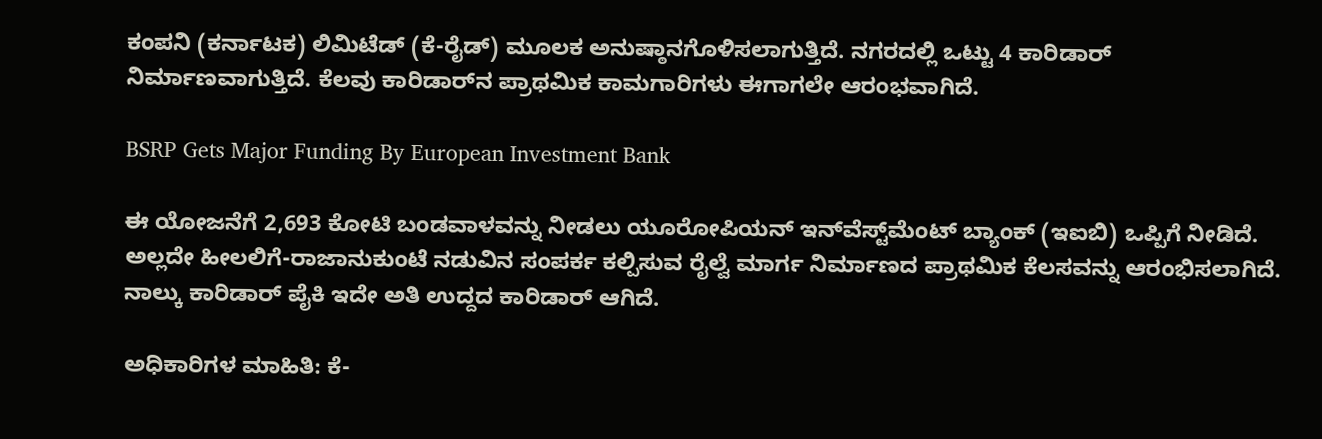ಕಂಪನಿ (ಕರ್ನಾಟಕ) ಲಿಮಿಟೆಡ್ (ಕೆ-ರೈಡ್) ಮೂಲಕ ಅನುಷ್ಠಾನಗೊಳಿಸಲಾಗುತ್ತಿದೆ. ನಗರದಲ್ಲಿ ಒಟ್ಟು 4 ಕಾರಿಡಾರ್‌ ನಿರ್ಮಾಣವಾಗುತ್ತಿದೆ. ಕೆಲವು ಕಾರಿಡಾರ್‌ನ ಪ್ರಾಥಮಿಕ ಕಾಮಗಾರಿಗಳು ಈಗಾಗಲೇ ಆರಂಭವಾಗಿದೆ.

BSRP Gets Major Funding By European Investment Bank

ಈ ಯೋಜನೆಗೆ 2,693 ಕೋಟಿ ಬಂಡವಾಳವನ್ನು ನೀಡಲು ಯೂರೋಪಿಯನ್ ಇನ್‌ವೆಸ್ಟ್‌ಮೆಂಟ್ ಬ್ಯಾಂಕ್ (ಇಐಬಿ) ಒಪ್ಪಿಗೆ ನೀಡಿದೆ. ಅಲ್ಲದೇ ಹೀಲಲಿಗೆ-ರಾಜಾನುಕುಂಟೆ ನಡುವಿನ ಸಂಪರ್ಕ ಕಲ್ಪಿಸುವ ರೈಲ್ವೆ ಮಾರ್ಗ ನಿರ್ಮಾಣದ ಪ್ರಾಥಮಿಕ ಕೆಲಸವನ್ನು ಆರಂಭಿಸಲಾಗಿದೆ. ನಾಲ್ಕು ಕಾರಿಡಾರ್ ಪೈಕಿ ಇದೇ ಅತಿ ಉದ್ದದ ಕಾರಿಡಾರ್‌ ಆಗಿದೆ.

ಅಧಿಕಾರಿಗಳ ಮಾಹಿತಿ: ಕೆ-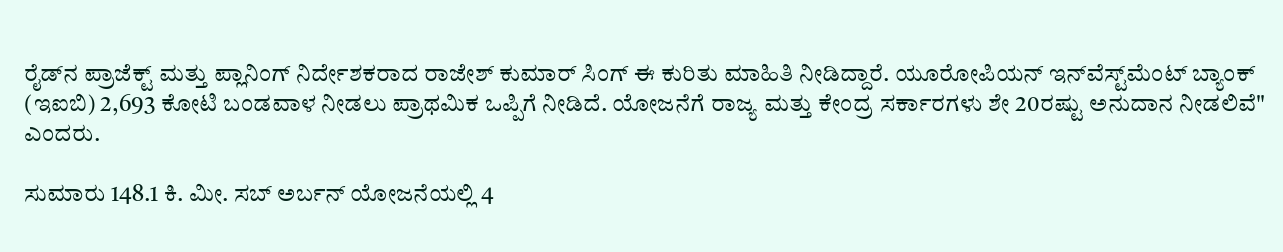ರೈಡ್‌ನ ಪ್ರಾಜೆಕ್ಟ್ ಮತ್ತು ಪ್ಲಾನಿಂಗ್ ನಿರ್ದೇಶಕರಾದ ರಾಜೇಶ್ ಕುಮಾರ್ ಸಿಂಗ್ ಈ ಕುರಿತು ಮಾಹಿತಿ ನೀಡಿದ್ದಾರೆ. ಯೂರೋಪಿಯನ್ ಇನ್‌ವೆಸ್ಟ್‌ಮೆಂಟ್ ಬ್ಯಾಂಕ್ (ಇಐಬಿ) 2,693 ಕೋಟಿ ಬಂಡವಾಳ ನೀಡಲು ಪ್ರಾಥಮಿಕ ಒಪ್ಪಿಗೆ ನೀಡಿದೆ. ಯೋಜನೆಗೆ ರಾಜ್ಯ ಮತ್ತು ಕೇಂದ್ರ ಸರ್ಕಾರಗಳು ಶೇ 20ರಷ್ಟು ಅನುದಾನ ನೀಡಲಿವೆ" ಎಂದರು.

ಸುಮಾರು 148.1 ಕಿ. ಮೀ. ಸಬ್ ಅರ್ಬನ್ ಯೋಜನೆಯಲ್ಲಿ 4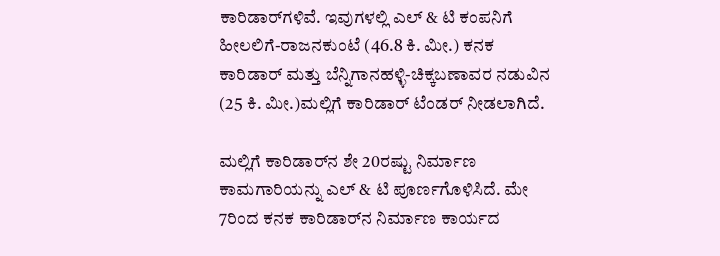ಕಾರಿಡಾರ್‌ಗಳಿವೆ. ಇವುಗಳಲ್ಲಿ ಎಲ್ & ಟಿ ಕಂಪನಿಗೆ ಹೀಲಲಿಗೆ-ರಾಜನಕುಂಟೆ (46.8 ಕಿ. ಮೀ.) ಕನಕ ಕಾರಿಡಾರ್ ಮತ್ತು ಬೆನ್ನಿಗಾನಹಳ್ಳಿ-ಚಿಕ್ಕಬಣಾವರ ನಡುವಿನ (25 ಕಿ. ಮೀ.)ಮಲ್ಲಿಗೆ ಕಾರಿಡಾರ್ ಟೆಂಡರ್ ನೀಡಲಾಗಿದೆ.

ಮಲ್ಲಿಗೆ ಕಾರಿಡಾರ್‌ನ ಶೇ 20ರಷ್ಟು ನಿರ್ಮಾಣ ಕಾಮಗಾರಿಯನ್ನು ಎಲ್ & ಟಿ ಪೂರ್ಣಗೊಳಿಸಿದೆ. ಮೇ 7ರಿಂದ ಕನಕ ಕಾರಿಡಾರ್‌ನ ನಿರ್ಮಾಣ ಕಾರ್ಯದ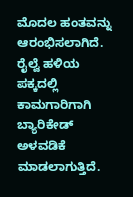ಮೊದಲ ಹಂತವನ್ನು ಆರಂಭಿಸಲಾಗಿದೆ. ರೈಲ್ವೆ ಹಳಿಯ ಪಕ್ಕದಲ್ಲಿ ಕಾಮಗಾರಿಗಾಗಿ ಬ್ಯಾರಿಕೇಡ್ ಅಳವಡಿಕೆ ಮಾಡಲಾಗುತ್ತಿದೆ.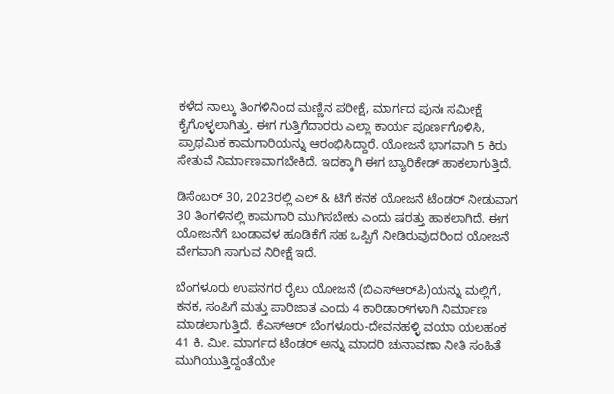ಕಳೆದ ನಾಲ್ಕು ತಿಂಗಳಿನಿಂದ ಮಣ್ಣಿನ ಪರೀಕ್ಷೆ, ಮಾರ್ಗದ ಪುನಃ ಸಮೀಕ್ಷೆ ಕೈಗೊಳ್ಳಲಾಗಿತ್ತು. ಈಗ ಗುತ್ತಿಗೆದಾರರು ಎಲ್ಲಾ ಕಾರ್ಯ ಪೂರ್ಣಗೊಳಿಸಿ, ಪ್ರಾಥಮಿಕ ಕಾಮಗಾರಿಯನ್ನು ಆರಂಭಿಸಿದ್ದಾರೆ. ಯೋಜನೆ ಭಾಗವಾಗಿ 5 ಕಿರು ಸೇತುವೆ ನಿರ್ಮಾಣವಾಗಬೇಕಿದೆ. ಇದಕ್ಕಾಗಿ ಈಗ ಬ್ಯಾರಿಕೇಡ್ ಹಾಕಲಾಗುತ್ತಿದೆ.

ಡಿಸೆಂಬರ್ 30, 2023ರಲ್ಲಿ ಎಲ್ & ಟಿಗೆ ಕನಕ ಯೋಜನೆ ಟೆಂಡರ್ ನೀಡುವಾಗ 30 ತಿಂಗಳಿನಲ್ಲಿ ಕಾಮಗಾರಿ ಮುಗಿಸಬೇಕು ಎಂದು ಷರತ್ತು ಹಾಕಲಾಗಿದೆ. ಈಗ ಯೋಜನೆಗೆ ಬಂಡಾವಳ ಹೂಡಿಕೆಗೆ ಸಹ ಒಪ್ಪಿಗೆ ನೀಡಿರುವುದರಿಂದ ಯೋಜನೆ ವೇಗವಾಗಿ ಸಾಗುವ ನಿರೀಕ್ಷೆ ಇದೆ.

ಬೆಂಗಳೂರು ಉಪನಗರ ರೈಲು ಯೋಜನೆ (ಬಿಎಸ್‌ಆರ್‌ಪಿ)ಯನ್ನು ಮಲ್ಲಿಗೆ, ಕನಕ, ಸಂಪಿಗೆ ಮತ್ತು ಪಾರಿಜಾತ ಎಂದು 4 ಕಾರಿಡಾರ್‌ಗಳಾಗಿ ನಿರ್ಮಾಣ ಮಾಡಲಾಗುತ್ತಿದೆ. ಕೆಎಸ್ಆರ್ ಬೆಂಗಳೂರು-ದೇವನಹಳ್ಳಿ ವಯಾ ಯಲಹಂಕ 41 ಕಿ. ಮೀ. ಮಾರ್ಗದ ಟೆಂಡರ್‌ ಅನ್ನು ಮಾದರಿ ಚುನಾವಣಾ ನೀತಿ ಸಂಹಿತೆ ಮುಗಿಯುತ್ತಿದ್ದಂತೆಯೇ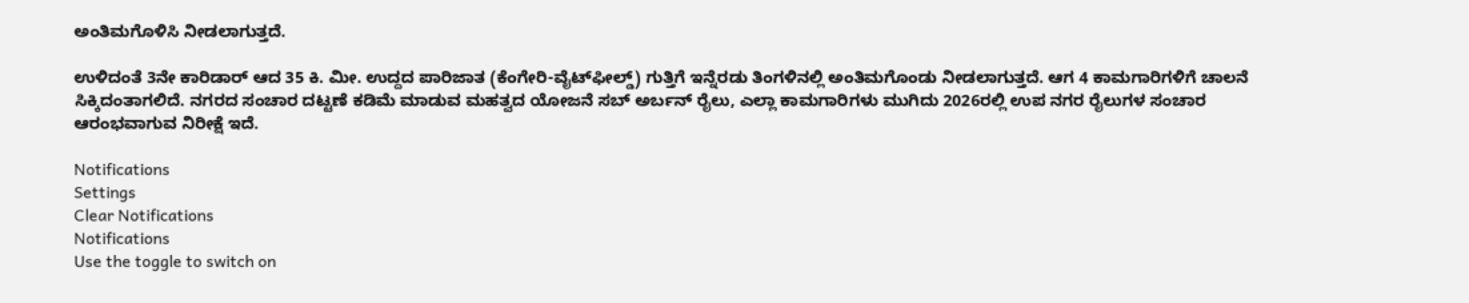ಅಂತಿಮಗೊಳಿಸಿ ನೀಡಲಾಗುತ್ತದೆ.

ಉಳಿದಂತೆ 3ನೇ ಕಾರಿಡಾರ್‌ ಆದ 35 ಕಿ. ಮೀ. ಉದ್ದದ ಪಾರಿಜಾತ (ಕೆಂಗೇರಿ-ವೈಟ್‌ಫೀಲ್ಡ್‌) ಗುತ್ತಿಗೆ ಇನ್ನೆರಡು ತಿಂಗಳಿನಲ್ಲಿ ಅಂತಿಮಗೊಂಡು ನೀಡಲಾಗುತ್ತದೆ. ಆಗ 4 ಕಾಮಗಾರಿಗಳಿಗೆ ಚಾಲನೆ ಸಿಕ್ಕಿದಂತಾಗಲಿದೆ. ನಗರದ ಸಂಚಾರ ದಟ್ಟಣೆ ಕಡಿಮೆ ಮಾಡುವ ಮಹತ್ವದ ಯೋಜನೆ ಸಬ್ ಅರ್ಬನ್ ರೈಲು, ಎಲ್ಲಾ ಕಾಮಗಾರಿಗಳು ಮುಗಿದು 2026ರಲ್ಲಿ ಉಪ ನಗರ ರೈಲುಗಳ ಸಂಚಾರ ಆರಂಭವಾಗುವ ನಿರೀಕ್ಷೆ ಇದೆ.

Notifications
Settings
Clear Notifications
Notifications
Use the toggle to switch on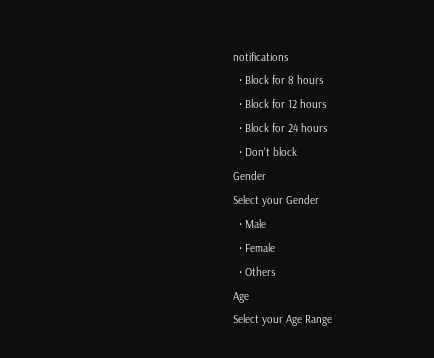notifications
  • Block for 8 hours
  • Block for 12 hours
  • Block for 24 hours
  • Don't block
Gender
Select your Gender
  • Male
  • Female
  • Others
Age
Select your Age Range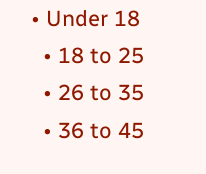• Under 18
  • 18 to 25
  • 26 to 35
  • 36 to 45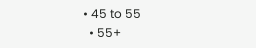• 45 to 55
  • 55+